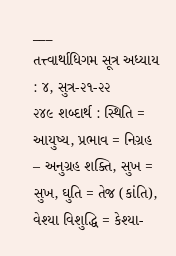___
તત્ત્વાર્થાધિગમ સૂત્ર અધ્યાય : ૪, સુત્ર-૨૧-૨૨
૨૪૯ શબ્દાર્થ : સ્થિતિ = આયુષ્ય, પ્રભાવ = નિગ્રહ – અનુગ્રહ શક્તિ, સુખ = સુખ, ઘુતિ = તેજ (કાંતિ), વેશ્યા વિશુદ્ધિ = કેશ્યા-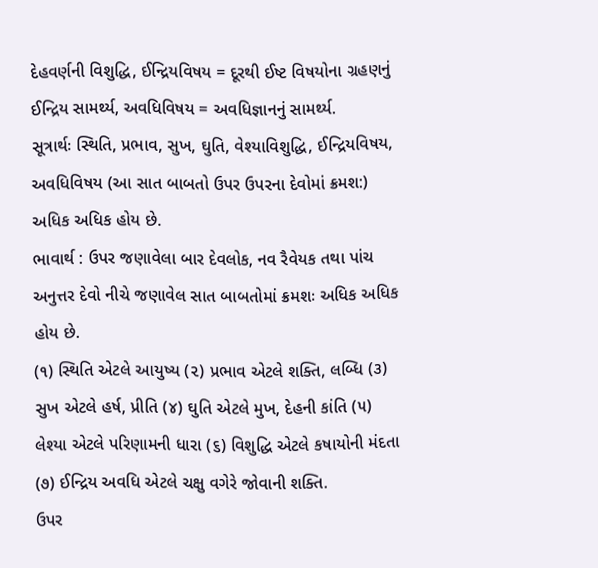દેહવર્ણની વિશુદ્ધિ, ઈન્દ્રિયવિષય = દૂરથી ઈષ્ટ વિષયોના ગ્રહણનું ઈન્દ્રિય સામર્થ્ય, અવધિવિષય = અવધિજ્ઞાનનું સામર્થ્ય.
સૂત્રાર્થઃ સ્થિતિ, પ્રભાવ, સુખ, ઘુતિ, વેશ્યાવિશુદ્ધિ, ઈન્દ્રિયવિષય, અવધિવિષય (આ સાત બાબતો ઉપર ઉપરના દેવોમાં ક્રમશ:) અધિક અધિક હોય છે.
ભાવાર્થ : ઉપર જણાવેલા બાર દેવલોક, નવ રૈવેયક તથા પાંચ અનુત્તર દેવો નીચે જણાવેલ સાત બાબતોમાં ક્રમશઃ અધિક અધિક હોય છે.
(૧) સ્થિતિ એટલે આયુષ્ય (૨) પ્રભાવ એટલે શક્તિ, લબ્ધિ (૩) સુખ એટલે હર્ષ, પ્રીતિ (૪) ઘુતિ એટલે મુખ, દેહની કાંતિ (૫) લેશ્યા એટલે પરિણામની ધારા (૬) વિશુદ્ધિ એટલે કષાયોની મંદતા (૭) ઈન્દ્રિય અવધિ એટલે ચક્ષુ વગેરે જોવાની શક્તિ.
ઉપર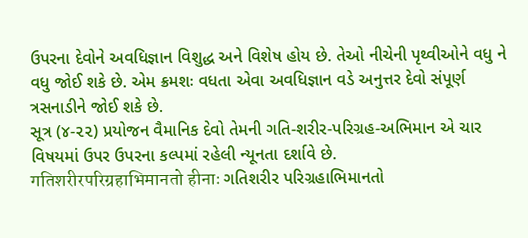ઉપરના દેવોને અવધિજ્ઞાન વિશુદ્ધ અને વિશેષ હોય છે. તેઓ નીચેની પૃથ્વીઓને વધુ ને વધુ જોઈ શકે છે. એમ ક્રમશઃ વધતા એવા અવધિજ્ઞાન વડે અનુત્તર દેવો સંપૂર્ણ ત્રસનાડીને જોઈ શકે છે.
સૂત્ર (૪-૨૨) પ્રયોજન વૈમાનિક દેવો તેમની ગતિ-શરીર-પરિગ્રહ-અભિમાન એ ચાર વિષયમાં ઉપર ઉપરના કલ્પમાં રહેલી ન્યૂનતા દર્શાવે છે.
गतिशरीरपरिग्रहाभिमानतो हीनाः ગતિશરીર પરિગ્રહાભિમાનતો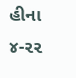હીના ૪-૨૨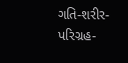ગતિ-શરીર-પરિગ્રહ-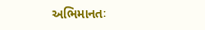અભિમાનતઃ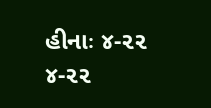હીનાઃ ૪-૨૨
૪-૨૨